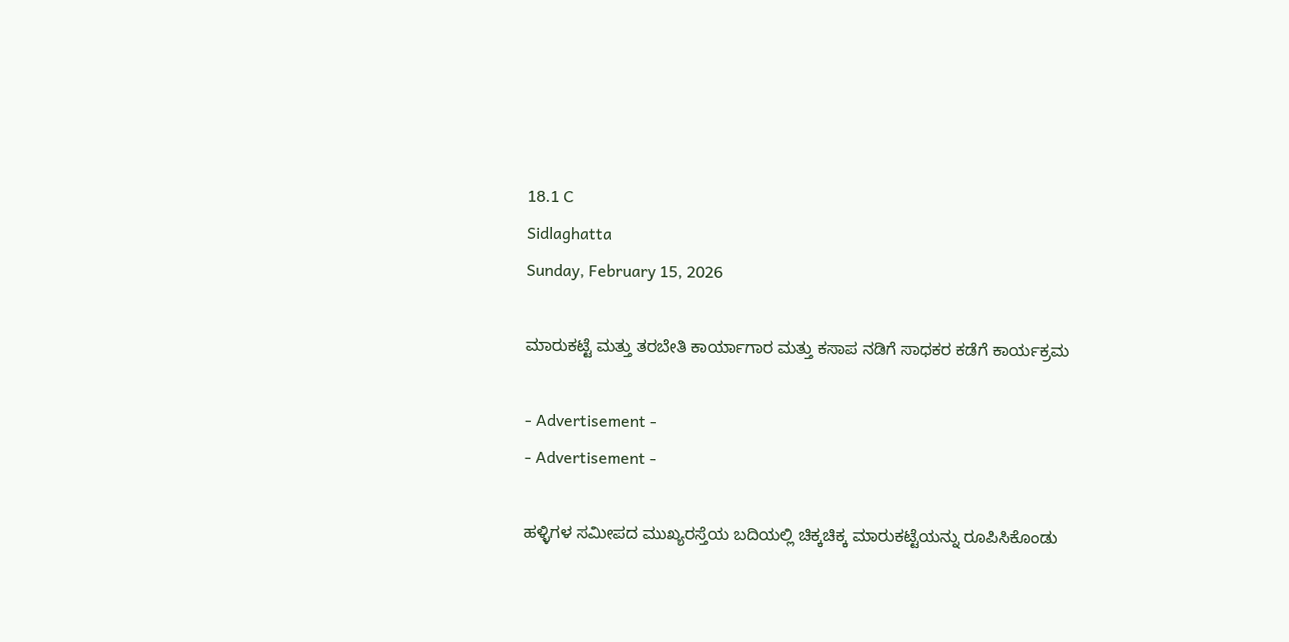18.1 C
Sidlaghatta
Sunday, February 15, 2026

ಮಾರುಕಟ್ಟೆ ಮತ್ತು ತರಬೇತಿ ಕಾರ್ಯಾಗಾರ ಮತ್ತು ಕಸಾಪ ನಡಿಗೆ ಸಾಧಕರ ಕಡೆಗೆ ಕಾರ್ಯಕ್ರಮ

- Advertisement -
- Advertisement -

ಹಳ್ಳಿಗಳ ಸಮೀಪದ ಮುಖ್ಯರಸ್ತೆಯ ಬದಿಯಲ್ಲಿ ಚಿಕ್ಕಚಿಕ್ಕ ಮಾರುಕಟ್ಟೆಯನ್ನು ರೂಪಿಸಿಕೊಂಡು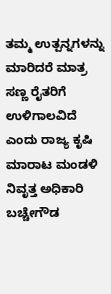ತಮ್ಮ ಉತ್ಪನ್ನಗಳನ್ನು ಮಾರಿದರೆ ಮಾತ್ರ ಸಣ್ಣ ರೈತರಿಗೆ ಉಳಿಗಾಲವಿದೆ ಎಂದು ರಾಜ್ಯ ಕೃಷಿ ಮಾರಾಟ ಮಂಡಳಿ ನಿವೃತ್ತ ಅಧಿಕಾರಿ ಬಚ್ಚೇಗೌಡ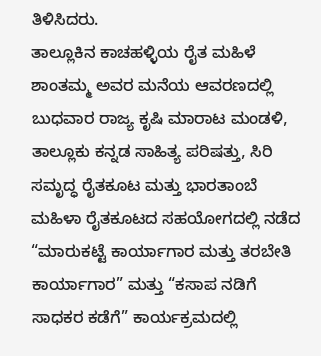ತಿಳಿಸಿದರು.
ತಾಲ್ಲೂಕಿನ ಕಾಚಹಳ್ಳಿಯ ರೈತ ಮಹಿಳೆ ಶಾಂತಮ್ಮ ಅವರ ಮನೆಯ ಆವರಣದಲ್ಲಿ ಬುಧವಾರ ರಾಜ್ಯ ಕೃಷಿ ಮಾರಾಟ ಮಂಡಳಿ, ತಾಲ್ಲೂಕು ಕನ್ನಡ ಸಾಹಿತ್ಯ ಪರಿಷತ್ತು, ಸಿರಿ ಸಮೃದ್ಧ ರೈತಕೂಟ ಮತ್ತು ಭಾರತಾಂಬೆ ಮಹಿಳಾ ರೈತಕೂಟದ ಸಹಯೋಗದಲ್ಲಿ ನಡೆದ “ಮಾರುಕಟ್ಟೆ ಕಾರ್ಯಾಗಾರ ಮತ್ತು ತರಬೇತಿ ಕಾರ್ಯಾಗಾರ” ಮತ್ತು “ಕಸಾಪ ನಡಿಗೆ ಸಾಧಕರ ಕಡೆಗೆ” ಕಾರ್ಯಕ್ರಮದಲ್ಲಿ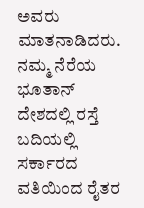ಅವರು ಮಾತನಾಡಿದರು.
ನಮ್ಮ ನೆರೆಯ ಭೂತಾನ್ ದೇಶದಲ್ಲಿ ರಸ್ತೆ ಬದಿಯಲ್ಲಿ ಸರ್ಕಾರದ ವತಿಯಿಂದ ರೈತರ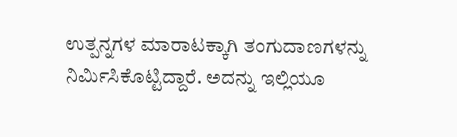ಉತ್ಪನ್ನಗಳ ಮಾರಾಟಕ್ಕಾಗಿ ತಂಗುದಾಣಗಳನ್ನು ನಿರ್ಮಿಸಿಕೊಟ್ಟಿದ್ದಾರೆ. ಅದನ್ನು ಇಲ್ಲಿಯೂ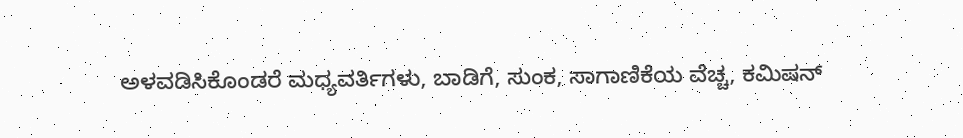ಅಳವಡಿಸಿಕೊಂಡರೆ ಮಧ್ಯವರ್ತಿಗಳು, ಬಾಡಿಗೆ, ಸುಂಕ, ಸಾಗಾಣಿಕೆಯ ವೆಚ್ಚ, ಕಮಿಷನ್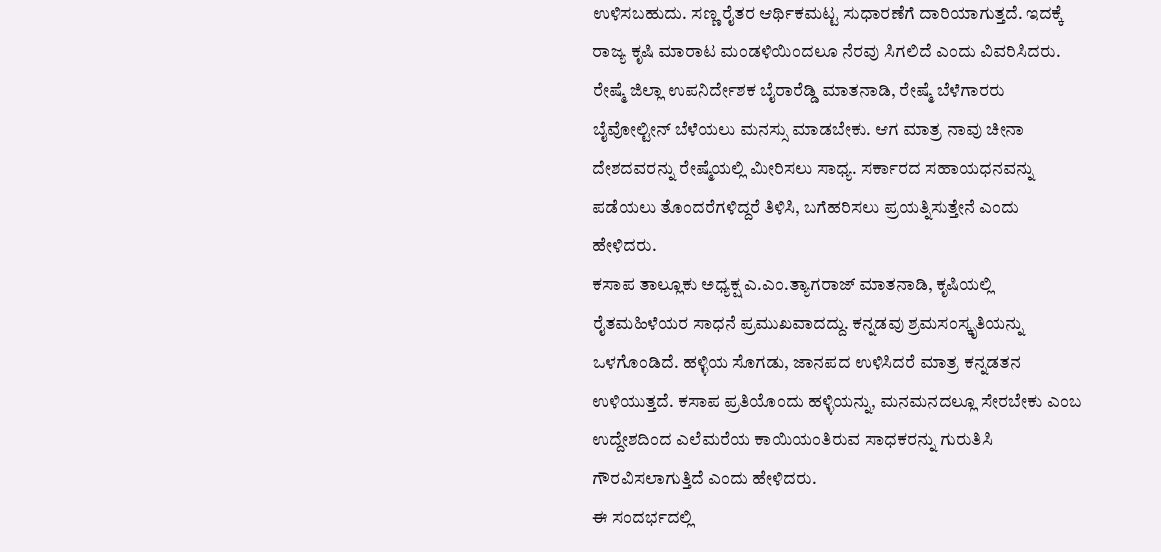ಉಳಿಸಬಹುದು. ಸಣ್ಣ ರೈತರ ಆರ್ಥಿಕಮಟ್ಟ ಸುಧಾರಣೆಗೆ ದಾರಿಯಾಗುತ್ತದೆ. ಇದಕ್ಕೆ ರಾಜ್ಯ ಕೃಷಿ ಮಾರಾಟ ಮಂಡಳಿಯಿಂದಲೂ ನೆರವು ಸಿಗಲಿದೆ ಎಂದು ವಿವರಿಸಿದರು.
ರೇಷ್ಮೆ ಜಿಲ್ಲಾ ಉಪನಿರ್ದೇಶಕ ಬೈರಾರೆಡ್ಡಿ ಮಾತನಾಡಿ, ರೇಷ್ಮೆ ಬೆಳೆಗಾರರು ಬೈವೋಲ್ಟೀನ್ ಬೆಳೆಯಲು ಮನಸ್ಸು ಮಾಡಬೇಕು. ಆಗ ಮಾತ್ರ ನಾವು ಚೀನಾ ದೇಶದವರನ್ನು ರೇಷ್ಮೆಯಲ್ಲಿ ಮೀರಿಸಲು ಸಾಧ್ಯ. ಸರ್ಕಾರದ ಸಹಾಯಧನವನ್ನು ಪಡೆಯಲು ತೊಂದರೆಗಳಿದ್ದರೆ ತಿಳಿಸಿ, ಬಗೆಹರಿಸಲು ಪ್ರಯತ್ನಿಸುತ್ತೇನೆ ಎಂದು ಹೇಳಿದರು.
ಕಸಾಪ ತಾಲ್ಲೂಕು ಅಧ್ಯಕ್ಷ ಎ.ಎಂ.ತ್ಯಾಗರಾಜ್ ಮಾತನಾಡಿ, ಕೃಷಿಯಲ್ಲಿ ರೈತಮಹಿಳೆಯರ ಸಾಧನೆ ಪ್ರಮುಖವಾದದ್ದು. ಕನ್ನಡವು ಶ್ರಮಸಂಸ್ಕೃತಿಯನ್ನು ಒಳಗೊಂಡಿದೆ. ಹಳ್ಳಿಯ ಸೊಗಡು, ಜಾನಪದ ಉಳಿಸಿದರೆ ಮಾತ್ರ ಕನ್ನಡತನ ಉಳಿಯುತ್ತದೆ. ಕಸಾಪ ಪ್ರತಿಯೊಂದು ಹಳ್ಳಿಯನ್ನು, ಮನಮನದಲ್ಲೂ ಸೇರಬೇಕು ಎಂಬ ಉದ್ದೇಶದಿಂದ ಎಲೆಮರೆಯ ಕಾಯಿಯಂತಿರುವ ಸಾಧಕರನ್ನು ಗುರುತಿಸಿ ಗೌರವಿಸಲಾಗುತ್ತಿದೆ ಎಂದು ಹೇಳಿದರು.
ಈ ಸಂದರ್ಭದಲ್ಲಿ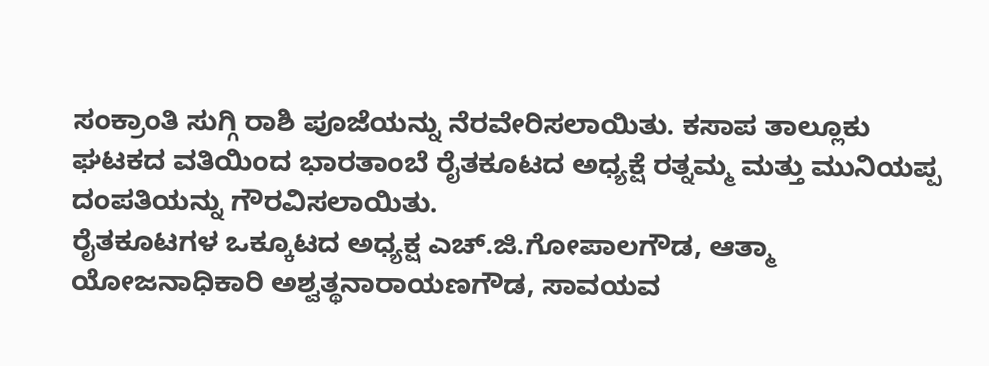ಸಂಕ್ರಾಂತಿ ಸುಗ್ಗಿ ರಾಶಿ ಪೂಜೆಯನ್ನು ನೆರವೇರಿಸಲಾಯಿತು. ಕಸಾಪ ತಾಲ್ಲೂಕು ಘಟಕದ ವತಿಯಿಂದ ಭಾರತಾಂಬೆ ರೈತಕೂಟದ ಅಧ್ಯಕ್ಷೆ ರತ್ನಮ್ಮ ಮತ್ತು ಮುನಿಯಪ್ಪ ದಂಪತಿಯನ್ನು ಗೌರವಿಸಲಾಯಿತು.
ರೈತಕೂಟಗಳ ಒಕ್ಕೂಟದ ಅಧ್ಯಕ್ಷ ಎಚ್.ಜಿ.ಗೋಪಾಲಗೌಡ, ಆತ್ಮಾ ಯೋಜನಾಧಿಕಾರಿ ಅಶ್ವತ್ಥನಾರಾಯಣಗೌಡ, ಸಾವಯವ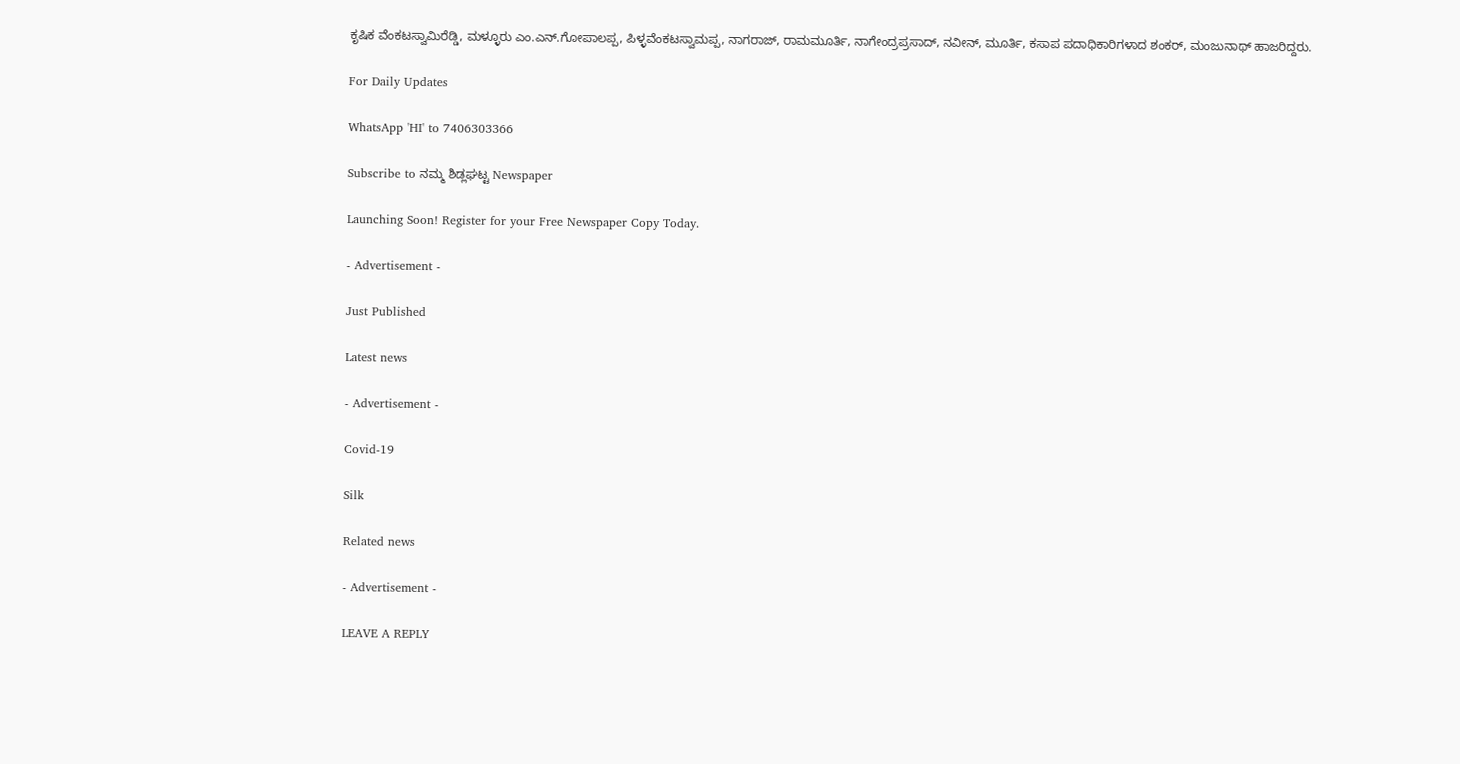ಕೃಷಿಕ ವೆಂಕಟಸ್ವಾಮಿರೆಡ್ಡಿ, ಮಳ್ಳೂರು ಎಂ.ಎನ್.ಗೋಪಾಲಪ್ಪ, ಪಿಳ್ಳವೆಂಕಟಸ್ವಾಮಪ್ಪ, ನಾಗರಾಜ್, ರಾಮಮೂರ್ತಿ, ನಾಗೇಂದ್ರಪ್ರಸಾದ್, ನವೀನ್, ಮೂರ್ತಿ, ಕಸಾಪ ಪದಾಧಿಕಾರಿಗಳಾದ ಶಂಕರ್, ಮಂಜುನಾಥ್ ಹಾಜರಿದ್ದರು.

For Daily Updates

WhatsApp 'HI' to 7406303366

Subscribe to ನಮ್ಮ ಶಿಡ್ಲಘಟ್ಟ Newspaper

Launching Soon! Register for your Free Newspaper Copy Today.

- Advertisement -

Just Published

Latest news

- Advertisement -

Covid-19

Silk

Related news

- Advertisement -

LEAVE A REPLY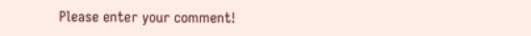Please enter your comment!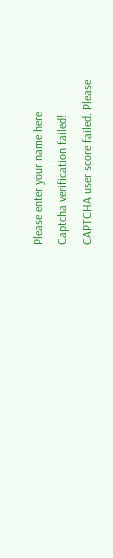Please enter your name here
Captcha verification failed!
CAPTCHA user score failed. Please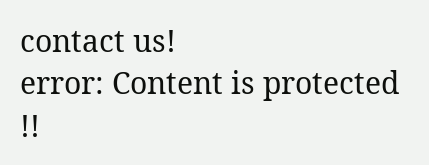contact us!
error: Content is protected !!